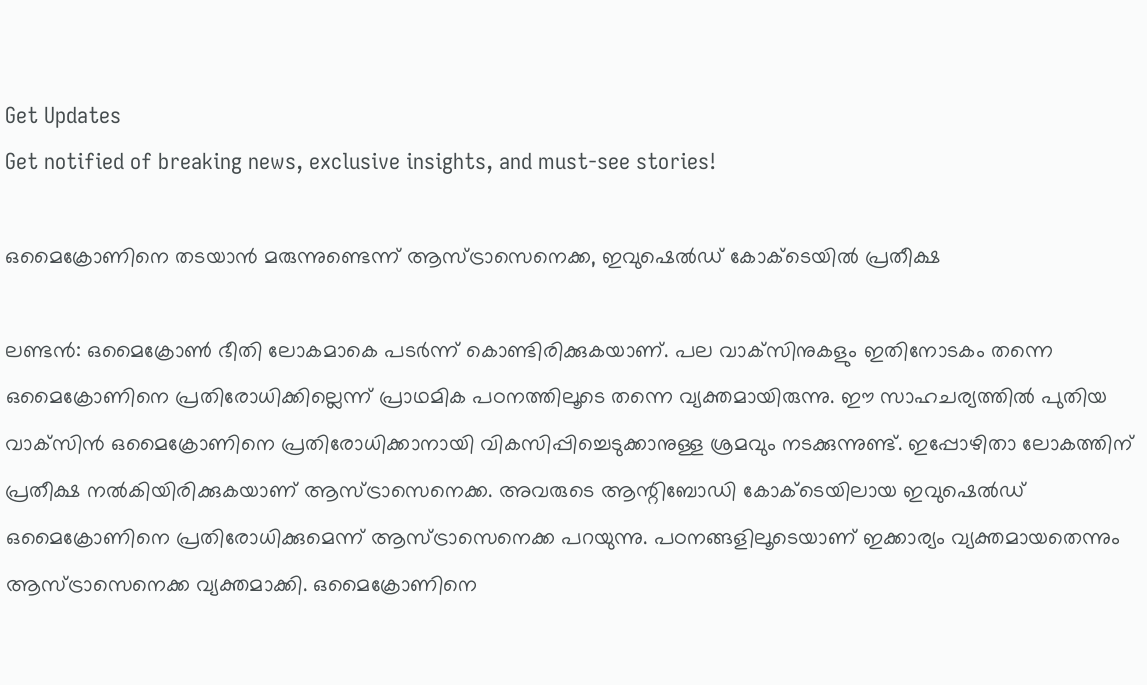Get Updates
Get notified of breaking news, exclusive insights, and must-see stories!

ഒമൈക്രോണിനെ തടയാന്‍ മരുന്നുണ്ടെന്ന് ആസ്ട്രാസെനെക്ക, ഇവുഷെല്‍ഡ് കോക്ടെയില്‍ പ്രതീക്ഷ

ലണ്ടന്‍: ഒമൈക്രോണ്‍ ഭീതി ലോകമാകെ പടര്‍ന്ന് കൊണ്ടിരിക്കുകയാണ്. പല വാക്‌സിനുകളും ഇതിനോടകം തന്നെ ഒമൈക്രോണിനെ പ്രതിരോധിക്കില്ലെന്ന് പ്രാഥമിക പഠനത്തിലൂടെ തന്നെ വ്യക്തമായിരുന്നു. ഈ സാഹചര്യത്തില്‍ പുതിയ വാക്‌സിന്‍ ഒമൈക്രോണിനെ പ്രതിരോധിക്കാനായി വികസിപ്പിച്ചെടുക്കാനുള്ള ശ്രമവും നടക്കുന്നുണ്ട്. ഇപ്പോഴിതാ ലോകത്തിന് പ്രതീക്ഷ നല്‍കിയിരിക്കുകയാണ് ആസ്ട്രാസെനെക്ക. അവരുടെ ആന്റിബോഡി കോക്ടെയിലായ ഇവുഷെല്‍ഡ് ഒമൈക്രോണിനെ പ്രതിരോധിക്കുമെന്ന് ആസ്ട്രാസെനെക്ക പറയുന്നു. പഠനങ്ങളിലൂടെയാണ് ഇക്കാര്യം വ്യക്തമായതെന്നും ആസ്ട്രാസെനെക്ക വ്യക്തമാക്കി. ഒമൈക്രോണിനെ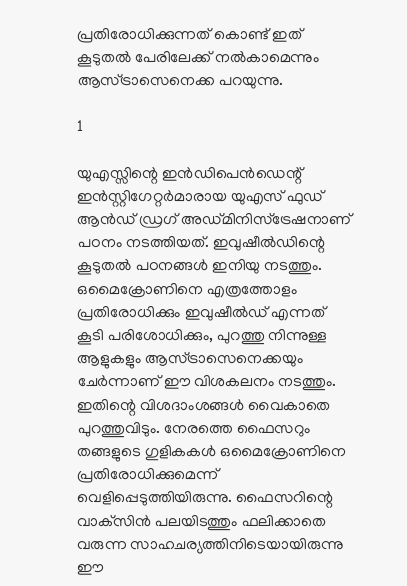പ്രതിരോധിക്കുന്നത് കൊണ്ട് ഇത് കൂടുതല്‍ പേരിലേക്ക് നല്‍കാമെന്നും ആസ്ട്രാസെനെക്ക പറയുന്നു.

1

യുഎസ്സിന്റെ ഇന്‍ഡിപെന്‍ഡെന്റ് ഇന്‍സ്റ്റിഗേറ്റര്‍മാരായ യുഎസ് ഫുഡ് ആന്‍ഡ് ഡ്രഗ് അഡ്മിനിസ്‌ട്രേഷനാണ് പഠനം നടത്തിയത്. ഇവുഷീല്‍ഡിന്റെ കൂടുതല്‍ പഠനങ്ങള്‍ ഇനിയു നടത്തും. ഒമൈക്രോണിനെ എത്രത്തോളം പ്രതിരോധിക്കും ഇവുഷീല്‍ഡ് എന്നത് കൂടി പരിശോധിക്കും, പുറത്തു നിന്നുള്ള ആളുകളും ആസ്ട്രാസെനെക്കയും ചേര്‍ന്നാണ് ഈ വിശകലനം നടത്തും. ഇതിന്റെ വിശദാംശങ്ങള്‍ വൈകാതെ പുറത്തുവിടും. നേരത്തെ ഫൈസറും തങ്ങളുടെ ഗുളികകള്‍ ഒമൈക്രോണിനെ പ്രതിരോധിക്കുമെന്ന് വെളിപ്പെടുത്തിയിരുന്നു. ഫൈസറിന്റെ വാക്‌സിന്‍ പലയിടത്തും ഫലിക്കാതെ വരുന്ന സാഹചര്യത്തിനിടെയായിരുന്നു ഈ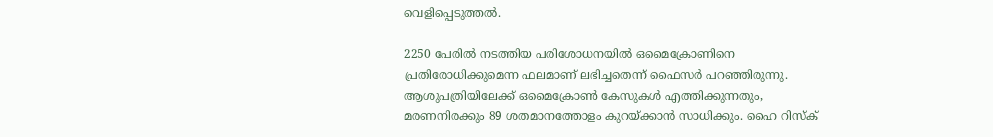വെളിപ്പെടുത്തല്‍.

2250 പേരില്‍ നടത്തിയ പരിശോധനയില്‍ ഒമൈക്രോണിനെ പ്രതിരോധിക്കുമെന്ന ഫലമാണ് ലഭിച്ചതെന്ന് ഫൈസര്‍ പറഞ്ഞിരുന്നു. ആശുപത്രിയിലേക്ക് ഒമൈക്രോണ്‍ കേസുകള്‍ എത്തിക്കുന്നതും, മരണനിരക്കും 89 ശതമാനത്തോളം കുറയ്ക്കാന്‍ സാധിക്കും. ഹൈ റിസ്‌ക്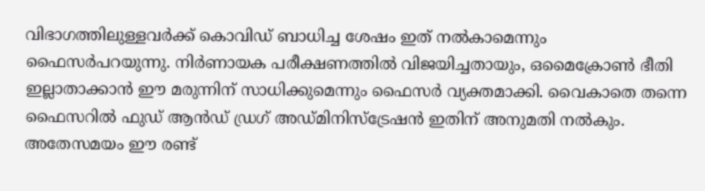വിഭാഗത്തിലുള്ളവര്‍ക്ക് കൊവിഡ് ബാധിച്ച ശേഷം ഇത് നല്‍കാമെന്നും ഫൈസര്‍പറയുന്നു. നിര്‍ണായക പരീക്ഷണത്തില്‍ വിജയിച്ചതായും, ഒമൈക്രോണ്‍ ഭീതി ഇല്ലാതാക്കാന്‍ ഈ മരുന്നിന് സാധിക്കുമെന്നും ഫൈസര്‍ വ്യക്തമാക്കി. വൈകാതെ തന്നെ ഫൈസറില്‍ ഫുഡ് ആന്‍ഡ് ഡ്രഗ് അഡ്മിനിസ്‌ട്രേഷന്‍ ഇതിന് അനുമതി നല്‍കും. അതേസമയം ഈ രണ്ട്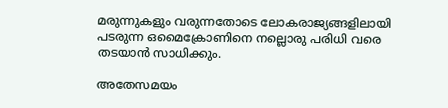മരുന്നുകളും വരുന്നതോടെ ലോകരാജ്യങ്ങളിലായി പടരുന്ന ഒമൈക്രോണിനെ നല്ലൊരു പരിധി വരെ തടയാന്‍ സാധിക്കും.

അതേസമയം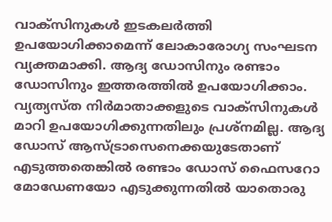വാക്‌സിനുകള്‍ ഇടകലര്‍ത്തി ഉപയോഗിക്കാമെന്ന് ലോകാരോഗ്യ സംഘടന വ്യക്തമാക്കി. ആദ്യ ഡോസിനും രണ്ടാം ഡോസിനും ഇത്തരത്തില്‍ ഉപയോഗിക്കാം. വ്യത്യസ്ത നിര്‍മാതാക്കളുടെ വാക്‌സിനുകള്‍ മാറി ഉപയോഗിക്കുന്നതിലും പ്രശ്‌നമില്ല. ആദ്യ ഡോസ് ആസ്ട്രാസെനെക്കയുടേതാണ് എടുത്തതെങ്കില്‍ രണ്ടാം ഡോസ് ഫൈസറോ മോഡേണയോ എടുക്കുന്നതില്‍ യാതൊരു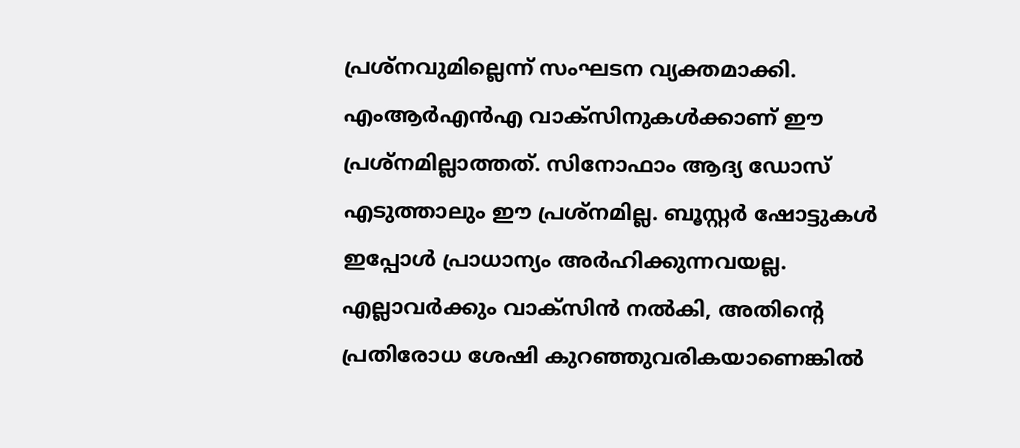പ്രശ്‌നവുമില്ലെന്ന് സംഘടന വ്യക്തമാക്കി. എംആര്‍എന്‍എ വാക്‌സിനുകള്‍ക്കാണ് ഈ പ്രശ്‌നമില്ലാത്തത്. സിനോഫാം ആദ്യ ഡോസ് എടുത്താലും ഈ പ്രശ്‌നമില്ല. ബൂസ്റ്റര്‍ ഷോട്ടുകള്‍ ഇപ്പോള്‍ പ്രാധാന്യം അര്‍ഹിക്കുന്നവയല്ല. എല്ലാവര്‍ക്കും വാക്‌സിന്‍ നല്‍കി, അതിന്റെ പ്രതിരോധ ശേഷി കുറഞ്ഞുവരികയാണെങ്കില്‍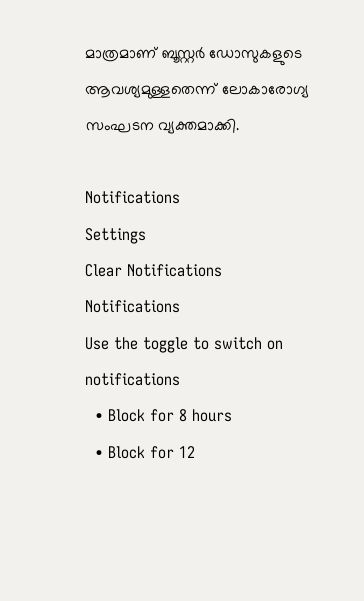മാത്രമാണ് ബൂസ്റ്റര്‍ ഡോസുകളുടെ ആവശ്യമുള്ളതെന്ന് ലോകാരോഗ്യ സംഘടന വ്യക്തമാക്കി.

Notifications
Settings
Clear Notifications
Notifications
Use the toggle to switch on notifications
  • Block for 8 hours
  • Block for 12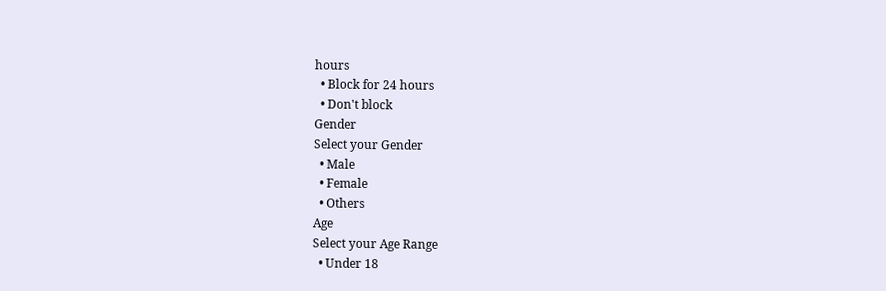hours
  • Block for 24 hours
  • Don't block
Gender
Select your Gender
  • Male
  • Female
  • Others
Age
Select your Age Range
  • Under 18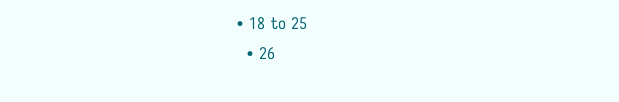• 18 to 25
  • 26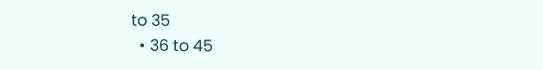to 35
  • 36 to 45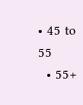• 45 to 55
  • 55+